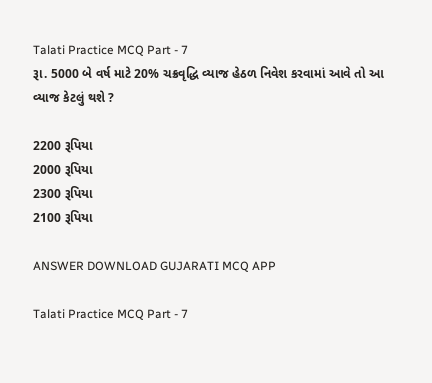Talati Practice MCQ Part - 7
રૂા. 5000 બે વર્ષ માટે 20% ચક્રવૃદ્ધિ વ્યાજ હેઠળ નિવેશ કરવામાં આવે તો આ વ્યાજ કેટલું થશે ?

2200 રૂપિયા
2000 રૂપિયા
2300 રૂપિયા
2100 રૂપિયા

ANSWER DOWNLOAD GUJARATI MCQ APP

Talati Practice MCQ Part - 7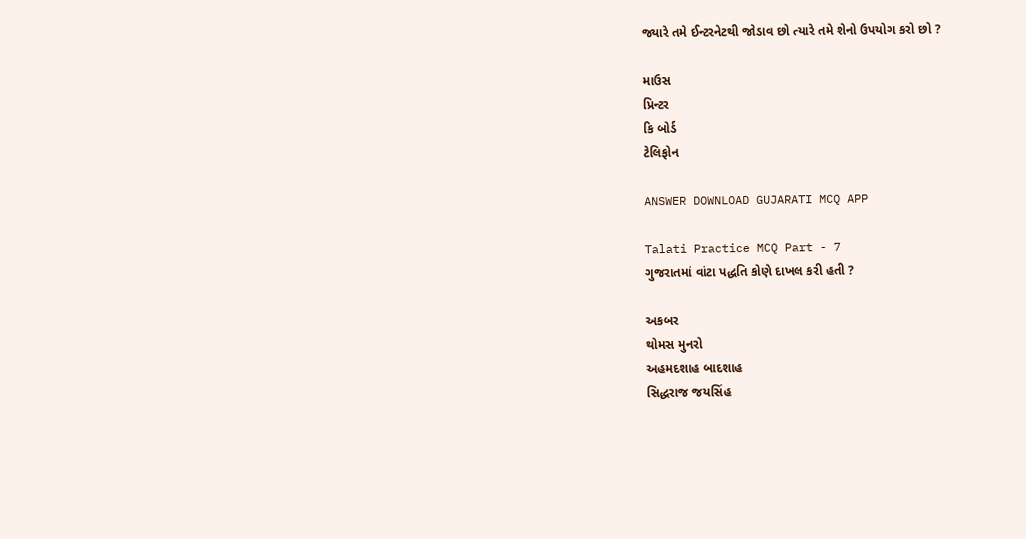જ્યારે તમે ઈન્ટરનેટથી જોડાવ છો ત્યારે તમે શેનો ઉપયોગ કરો છો ?

માઉસ
પ્રિન્ટર
કિ બોર્ડ
ટેલિફોન

ANSWER DOWNLOAD GUJARATI MCQ APP

Talati Practice MCQ Part - 7
ગુજરાતમાં વાંટા પદ્ધતિ કોણે દાખલ કરી હતી ?

અકબર
થોમસ મુનરો
અહમદશાહ બાદશાહ
સિદ્ધરાજ જયસિંહ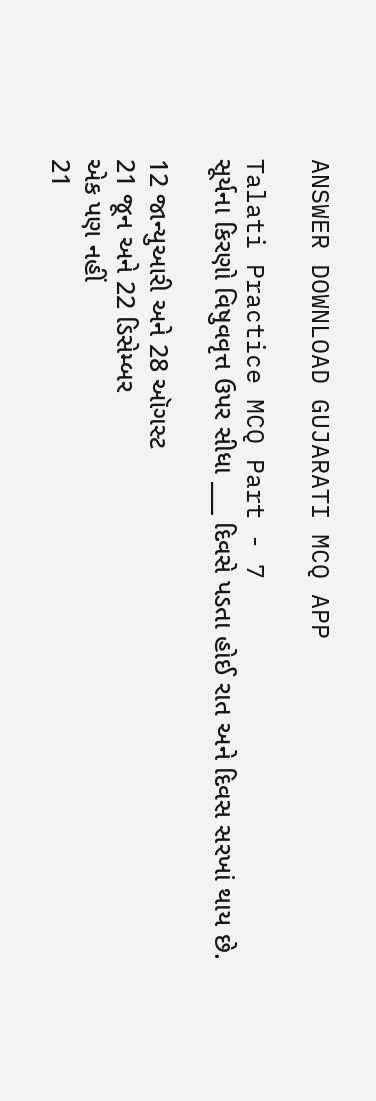ANSWER DOWNLOAD GUJARATI MCQ APP

Talati Practice MCQ Part - 7
સૂર્યના કિરણો વિષુવવૃત્ત ઉપર સીધા ___ દિવસે પડતા હોઈ રાત અને દિવસ સરખાં થાય છે.

12 જાન્યુઆરી અને 28 ઑગસ્ટ
21 જૂન અને 22 ડિસેમ્બર
એક પણ નહીં
21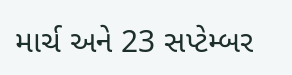માર્ચ અને 23 સપ્ટેમ્બર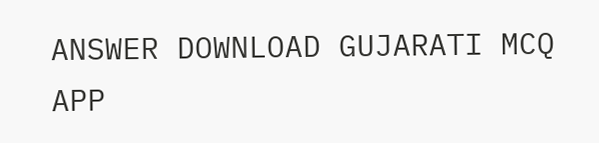ANSWER DOWNLOAD GUJARATI MCQ APP